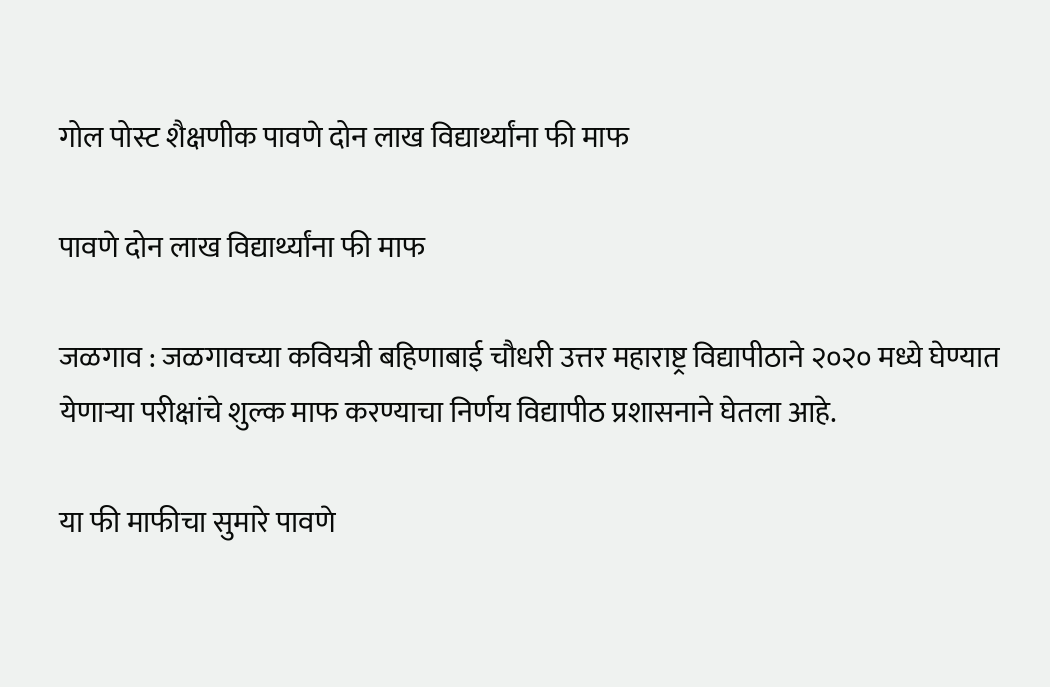गोल पोस्ट शैक्षणीक पावणे दोन लाख विद्यार्थ्यांना फी माफ

पावणे दोन लाख विद्यार्थ्यांना फी माफ

जळगाव : जळगावच्या कवियत्री बहिणाबाई चौधरी उत्तर महाराष्ट्र विद्यापीठाने २०२० मध्ये घेण्यात येणाऱ्या परीक्षांचे शुल्क माफ करण्याचा निर्णय विद्यापीठ प्रशासनाने घेतला आहे.

या फी माफीचा सुमारे पावणे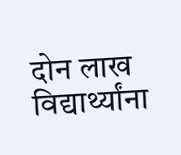दोन लाख विद्यार्थ्यांना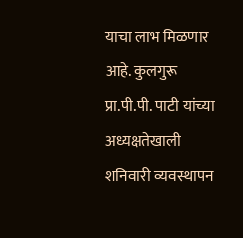याचा लाभ मिळणार आहे. कुलगुरू प्रा.पी.पी. पाटी यांच्या अध्यक्षतेखाली शनिवारी व्यवस्थापन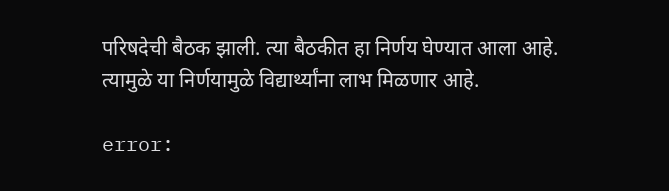परिषदेची बैठक झाली. त्या बैठकीत हा निर्णय घेण्यात आला आहे. त्यामुळे या निर्णयामुळे विद्यार्थ्यांना लाभ मिळणार आहे.

error: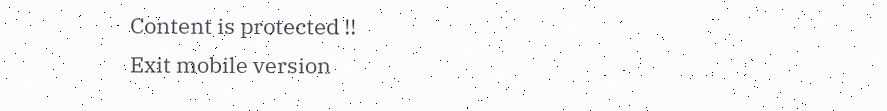Content is protected !!
Exit mobile version